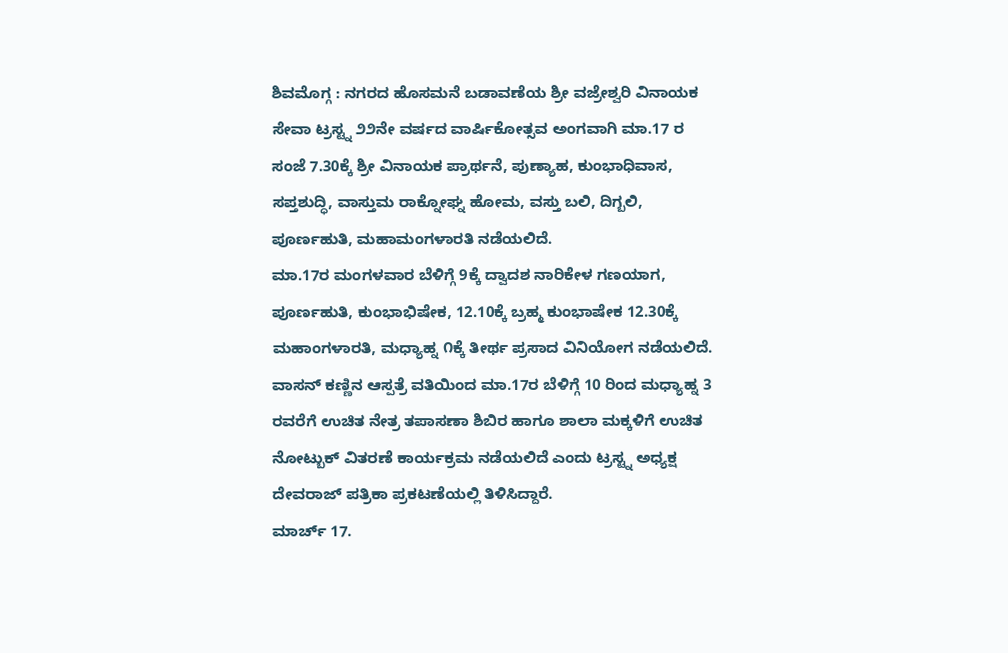ಶಿವಮೊಗ್ಗ : ನಗರದ ಹೊಸಮನೆ ಬಡಾವಣೆಯ ಶ್ರೀ ವಜ್ರೇಶ್ವರಿ ವಿನಾಯಕ ಸೇವಾ ಟ್ರಸ್ಟ್ನ ೨೨ನೇ ವರ್ಷದ ವಾರ್ಷಿಕೋತ್ಸವ ಅಂಗವಾಗಿ ಮಾ.17 ರ ಸಂಜೆ 7.30ಕ್ಕೆ ಶ್ರೀ ವಿನಾಯಕ ಪ್ರಾರ್ಥನೆ, ಪುಣ್ಯಾಹ, ಕುಂಭಾಧಿವಾಸ, ಸಪ್ತಶುದ್ಧಿ, ವಾಸ್ತುಮ ರಾಕ್ನೋಘ್ನ ಹೋಮ, ವಸ್ತು ಬಲಿ, ದಿಗ್ಬಲಿ, ಪೂರ್ಣಹುತಿ, ಮಹಾಮಂಗಳಾರತಿ ನಡೆಯಲಿದೆ.
ಮಾ.17ರ ಮಂಗಳವಾರ ಬೆಳಿಗ್ಗೆ 9ಕ್ಕೆ ದ್ವಾದಶ ನಾರಿಕೇಳ ಗಣಯಾಗ, ಪೂರ್ಣಹುತಿ, ಕುಂಭಾಭಿಷೇಕ, 12.10ಕ್ಕೆ ಬ್ರಹ್ಮ ಕುಂಭಾಷೇಕ 12.30ಕ್ಕೆ ಮಹಾಂಗಳಾರತಿ, ಮಧ್ಯಾಹ್ನ ೧ಕ್ಕೆ ತೀರ್ಥ ಪ್ರಸಾದ ವಿನಿಯೋಗ ನಡೆಯಲಿದೆ.
ವಾಸನ್ ಕಣ್ಣಿನ ಆಸ್ಪತ್ರೆ ವತಿಯಿಂದ ಮಾ.17ರ ಬೆಳಿಗ್ಗೆ 10 ರಿಂದ ಮಧ್ಯಾಹ್ನ 3 ರವರೆಗೆ ಉಚಿತ ನೇತ್ರ ತಪಾಸಣಾ ಶಿಬಿರ ಹಾಗೂ ಶಾಲಾ ಮಕ್ಕಳಿಗೆ ಉಚಿತ ನೋಟ್ಬುಕ್ ವಿತರಣೆ ಕಾರ್ಯಕ್ರಮ ನಡೆಯಲಿದೆ ಎಂದು ಟ್ರಸ್ಟ್ನ ಅಧ್ಯಕ್ಷ ದೇವರಾಜ್ ಪತ್ರಿಕಾ ಪ್ರಕಟಣೆಯಲ್ಲಿ ತಿಳಿಸಿದ್ದಾರೆ.
ಮಾರ್ಚ್ 17.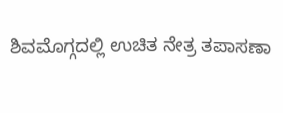ಶಿವಮೊಗ್ಗದಲ್ಲಿ ಉಚಿತ ನೇತ್ರ ತಪಾಸಣಾ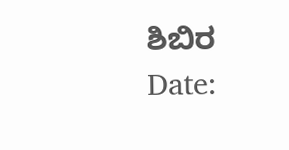ಶಿಬಿರ
Date: